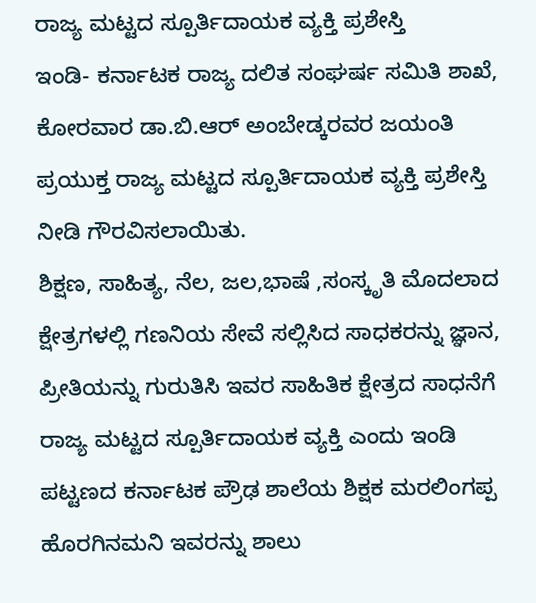ರಾಜ್ಯ ಮಟ್ಟದ ಸ್ಪೂರ್ತಿದಾಯಕ ವ್ಯಕ್ತಿ ಪ್ರಶೇಸ್ತಿ
ಇಂಡಿ- ಕರ್ನಾಟಕ ರಾಜ್ಯ ದಲಿತ ಸಂಘರ್ಷ ಸಮಿತಿ ಶಾಖೆ, ಕೋರವಾರ ಡಾ.ಬಿ.ಆರ್ ಅಂಬೇಡ್ಕರವರ ಜಯಂತಿ ಪ್ರಯುಕ್ತ ರಾಜ್ಯ ಮಟ್ಟದ ಸ್ಪೂರ್ತಿದಾಯಕ ವ್ಯಕ್ತಿ ಪ್ರಶೇಸ್ತಿ ನೀಡಿ ಗೌರವಿಸಲಾಯಿತು.
ಶಿಕ್ಷಣ, ಸಾಹಿತ್ಯ, ನೆಲ, ಜಲ,ಭಾಷೆ ,ಸಂಸ್ಕೃತಿ ಮೊದಲಾದ ಕ್ಷೇತ್ರಗಳಲ್ಲಿ ಗಣನಿಯ ಸೇವೆ ಸಲ್ಲಿಸಿದ ಸಾಧಕರನ್ನು ಜ್ಞಾನ, ಪ್ರೀತಿಯನ್ನು ಗುರುತಿಸಿ ಇವರ ಸಾಹಿತಿಕ ಕ್ಷೇತ್ರದ ಸಾಧನೆಗೆ ರಾಜ್ಯ ಮಟ್ಟದ ಸ್ಪೂರ್ತಿದಾಯಕ ವ್ಯಕ್ತಿ ಎಂದು ಇಂಡಿ ಪಟ್ಟಣದ ಕರ್ನಾಟಕ ಪ್ರೌಢ ಶಾಲೆಯ ಶಿಕ್ಷಕ ಮರಲಿಂಗಪ್ಪ ಹೊರಗಿನಮನಿ ಇವರನ್ನು ಶಾಲು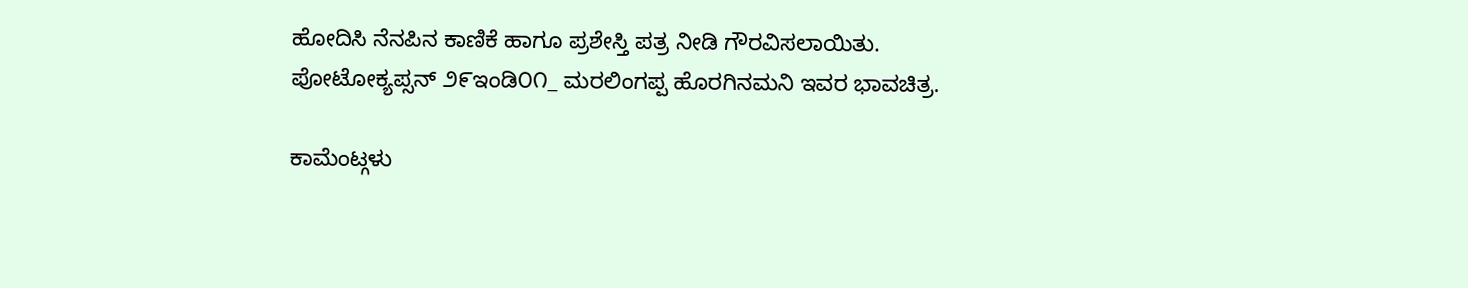ಹೋದಿಸಿ ನೆನಪಿನ ಕಾಣಿಕೆ ಹಾಗೂ ಪ್ರಶೇಸ್ತಿ ಪತ್ರ ನೀಡಿ ಗೌರವಿಸಲಾಯಿತು.
ಪೋಟೋಕ್ಯಪ್ಸನ್ ೨೯ಇಂಡಿ೦೧_ ಮರಲಿಂಗಪ್ಪ ಹೊರಗಿನಮನಿ ಇವರ ಭಾವಚಿತ್ರ.

ಕಾಮೆಂಟ್ಗಳು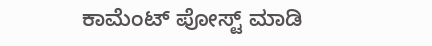ಕಾಮೆಂಟ್ ಪೋಸ್ಟ್ ಮಾಡಿ